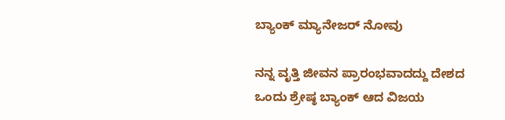ಬ್ಯಾಂಕ್ ಮ್ಯಾನೇಜರ್ ನೋವು

ನನ್ನ ವೃತ್ತಿ ಜೀವನ ಪ್ರಾರಂಭವಾದದ್ದು ದೇಶದ ಒಂದು ಶ್ರೇಷ್ಠ ಬ್ಯಾಂಕ್ ಆದ ವಿಜಯ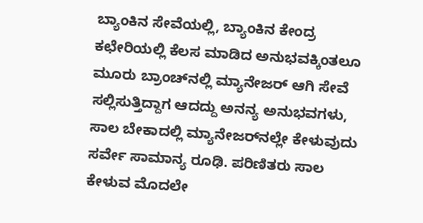ಬ್ಯಾಂಕಿನ ಸೇವೆಯಲ್ಲಿ, ಬ್ಯಾಂಕಿನ ಕೇಂದ್ರ ಕಛೇರಿಯಲ್ಲಿ ಕೆಲಸ ಮಾಡಿದ ಅನುಭವಕ್ಕಿಂತಲೂ ಮೂರು ಬ್ರಾಂಚ್‌ನಲ್ಲಿ ಮ್ಯಾನೇಜರ್ ಆಗಿ ಸೇವೆ ಸಲ್ಲಿಸುತ್ತಿದ್ದಾಗ ಆದದ್ದು ಅನನ್ಯ ಅನುಭವಗಳು, ಸಾಲ ಬೇಕಾದಲ್ಲಿ ಮ್ಯಾನೇಜರ್‌ನಲ್ಲೇ ಕೇಳುವುದು ಸರ್ವೇ ಸಾಮಾನ್ಯ ರೂಢಿ. ಪರಿಣಿತರು ಸಾಲ ಕೇಳುವ ಮೊದಲೇ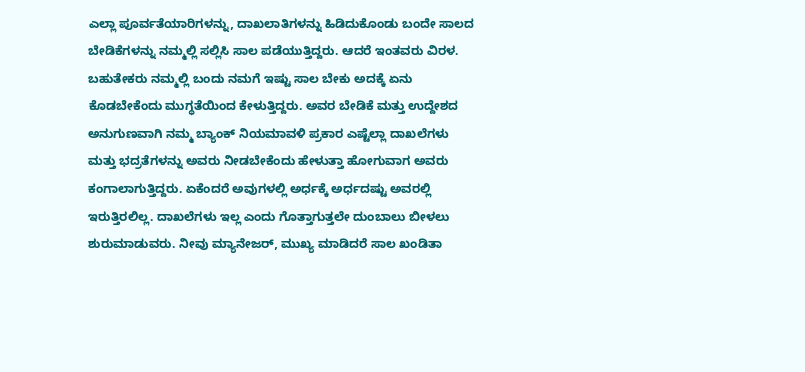ಎಲ್ಲಾ ಪೂರ್ವತೆಯಾರಿಗಳನ್ನು, ದಾಖಲಾತಿಗಳನ್ನು ಹಿಡಿದುಕೊಂಡು ಬಂದೇ ಸಾಲದ ಬೇಡಿಕೆಗಳನ್ನು ನಮ್ಮಲ್ಲಿ ಸಲ್ಲಿಸಿ ಸಾಲ ಪಡೆಯುತ್ತಿದ್ದರು. ಆದರೆ ಇಂತವರು ವಿರಳ. ಬಹುತೇಕರು ನಮ್ಮಲ್ಲಿ ಬಂದು ನಮಗೆ ಇಷ್ಟು ಸಾಲ ಬೇಕು ಅದಕ್ಕೆ ಏನು ಕೊಡಬೇಕೆಂದು ಮುಗ್ಧತೆಯಿಂದ ಕೇಳುತ್ತಿದ್ದರು. ಅವರ ಬೇಡಿಕೆ ಮತ್ತು ಉದ್ದೇಶದ ಅನುಗುಣವಾಗಿ ನಮ್ಮ ಬ್ಯಾಂಕ್‌ ನಿಯಮಾವಳಿ ಪ್ರಕಾರ ಎಷ್ಟೆಲ್ಲಾ ದಾಖಲೆಗಳು ಮತ್ತು ಭದ್ರತೆಗಳನ್ನು ಅವರು ನೀಡಬೇಕೆಂದು ಹೇಳುತ್ತಾ ಹೋಗುವಾಗ ಅವರು ಕಂಗಾಲಾಗುತ್ತಿದ್ದರು. ಏಕೆಂದರೆ ಅವುಗಳಲ್ಲಿ ಅರ್ಧಕ್ಕೆ ಅರ್ಧದಷ್ಟು ಅವರಲ್ಲಿ ಇರುತ್ತಿರಲಿಲ್ಲ. ದಾಖಲೆಗಳು ಇಲ್ಲ ಎಂದು ಗೊತ್ತಾಗುತ್ತಲೇ ದುಂಬಾಲು ಬೀಳಲು ಶುರುಮಾಡುವರು. ನೀವು ಮ್ಯಾನೇಜ‌ರ್, ಮುಖ್ಯ ಮಾಡಿದರೆ ಸಾಲ ಖಂಡಿತಾ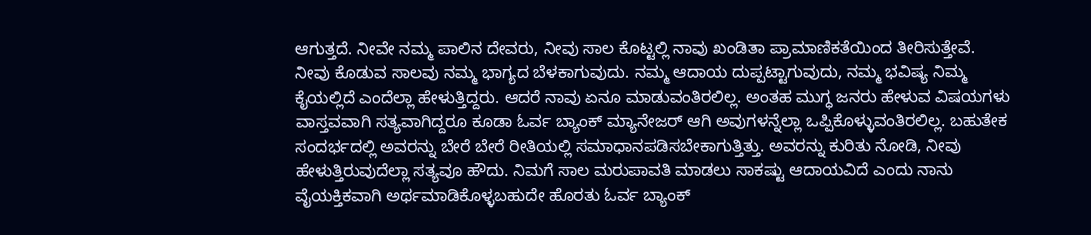ಆಗುತ್ತದೆ. ನೀವೇ ನಮ್ಮ ಪಾಲಿನ ದೇವರು, ನೀವು ಸಾಲ ಕೊಟ್ಟಲ್ಲಿ ನಾವು ಖಂಡಿತಾ ಪ್ರಾಮಾಣಿಕತೆಯಿಂದ ತೀರಿಸುತ್ತೇವೆ. ನೀವು ಕೊಡುವ ಸಾಲವು ನಮ್ಮ ಭಾಗ್ಯದ ಬೆಳಕಾಗುವುದು. ನಮ್ಮ ಆದಾಯ ದುಪ್ಪಟ್ಟಾಗುವುದು, ನಮ್ಮ ಭವಿಷ್ಯ ನಿಮ್ಮ ಕೈಯಲ್ಲಿದೆ ಎಂದೆಲ್ಲಾ ಹೇಳುತ್ತಿದ್ದರು. ಆದರೆ ನಾವು ಏನೂ ಮಾಡುವಂತಿರಲಿಲ್ಲ. ಅಂತಹ ಮುಗ್ಧ ಜನರು ಹೇಳುವ ವಿಷಯಗಳು ವಾಸ್ತವವಾಗಿ ಸತ್ಯವಾಗಿದ್ದರೂ ಕೂಡಾ ಓರ್ವ ಬ್ಯಾಂಕ್ ಮ್ಯಾನೇಜರ್ ಆಗಿ ಅವುಗಳನ್ನೆಲ್ಲಾ ಒಪ್ಪಿಕೊಳ್ಳುವಂತಿರಲಿಲ್ಲ. ಬಹುತೇಕ ಸಂದರ್ಭದಲ್ಲಿ ಅವರನ್ನು ಬೇರೆ ಬೇರೆ ರೀತಿಯಲ್ಲಿ ಸಮಾಧಾನಪಡಿಸಬೇಕಾಗುತ್ತಿತ್ತು. ಅವರನ್ನು ಕುರಿತು ನೋಡಿ, ನೀವು ಹೇಳುತ್ತಿರುವುದೆಲ್ಲಾ ಸತ್ಯವೂ ಹೌದು. ನಿಮಗೆ ಸಾಲ ಮರುಪಾವತಿ ಮಾಡಲು ಸಾಕಷ್ಟು ಆದಾಯವಿದೆ ಎಂದು ನಾನು ವೈಯಕ್ತಿಕವಾಗಿ ಅರ್ಥಮಾಡಿಕೊಳ್ಳಬಹುದೇ ಹೊರತು ಓರ್ವ ಬ್ಯಾಂಕ್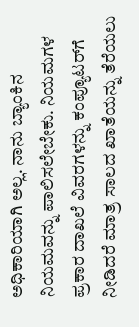ಅಧಿಕಾರಿಯಾಗಿ ಅಲ್ಲ. ನಾನು ಬ್ಯಾಂಕಿನ ನಿಯಮವನ್ನು ಪಾಲಿಸಲೇಬೇಕು. ನಿಯಮಗಳ ಪ್ರಕಾರ ದಾಖಲೆ ವಿವರಗಳನ್ನು ಕಂಪ್ಯೂಟರ್‌ಗೆ ನೀಡಿದರೆ ಮಾತ್ರ ಸಾಲದ ಖಾತೆಯನ್ನು ತೆರೆಯಲು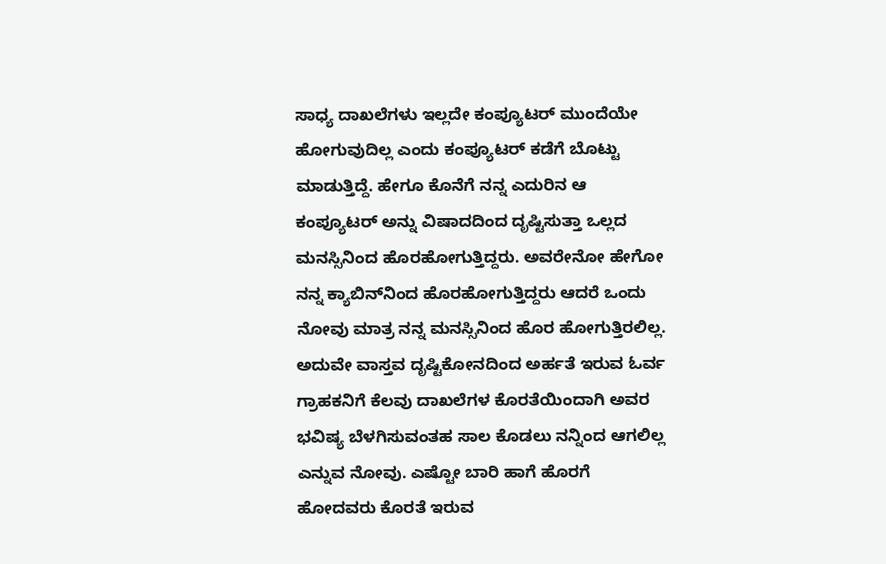ಸಾಧ್ಯ ದಾಖಲೆಗಳು ಇಲ್ಲದೇ ಕಂಪ್ಯೂಟರ್ ಮುಂದೆಯೇ ಹೋಗುವುದಿಲ್ಲ ಎಂದು ಕಂಪ್ಯೂಟರ್ ಕಡೆಗೆ ಬೊಟ್ಟು ಮಾಡುತ್ತಿದ್ದೆ. ಹೇಗೂ ಕೊನೆಗೆ ನನ್ನ ಎದುರಿನ ಆ ಕಂಪ್ಯೂಟರ್ ಅನ್ನು ವಿಷಾದದಿಂದ ದೃಷ್ಟಿಸುತ್ತಾ ಒಲ್ಲದ ಮನಸ್ಸಿನಿಂದ ಹೊರಹೋಗುತ್ತಿದ್ದರು. ಅವರೇನೋ ಹೇಗೋ ನನ್ನ ಕ್ಯಾಬಿನ್‌ನಿಂದ ಹೊರಹೋಗುತ್ತಿದ್ದರು ಆದರೆ ಒಂದು ನೋವು ಮಾತ್ರ ನನ್ನ ಮನಸ್ಸಿನಿಂದ ಹೊರ ಹೋಗುತ್ತಿರಲಿಲ್ಲ. ಅದುವೇ ವಾಸ್ತವ ದೃಷ್ಟಿಕೋನದಿಂದ ಅರ್ಹತೆ ಇರುವ ಓರ್ವ ಗ್ರಾಹಕನಿಗೆ ಕೆಲವು ದಾಖಲೆಗಳ ಕೊರತೆಯಿಂದಾಗಿ ಅವರ ಭವಿಷ್ಯ ಬೆಳಗಿಸುವಂತಹ ಸಾಲ ಕೊಡಲು ನನ್ನಿಂದ ಆಗಲಿಲ್ಲ ಎನ್ನುವ ನೋವು. ಎಷ್ಟೋ ಬಾರಿ ಹಾಗೆ ಹೊರಗೆ ಹೋದವರು ಕೊರತೆ ಇರುವ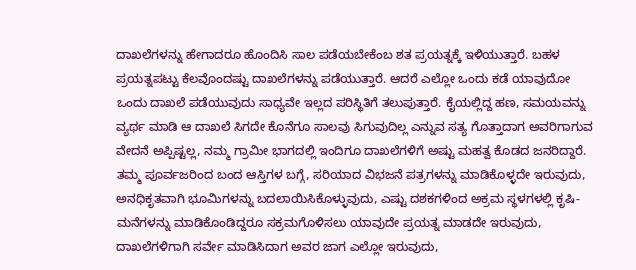ದಾಖಲೆಗಳನ್ನು ಹೇಗಾದರೂ ಹೊಂದಿಸಿ ಸಾಲ ಪಡೆಯಬೇಕೆಂಬ ಶತ ಪ್ರಯತ್ನಕ್ಕೆ ಇಳಿಯುತ್ತಾರೆ. ಬಹಳ ಪ್ರಯತ್ನಪಟ್ಟು ಕೆಲವೊಂದಷ್ಟು ದಾಖಲೆಗಳನ್ನು ಪಡೆಯುತ್ತಾರೆ. ಆದರೆ ಎಲ್ಲೋ ಒಂದು ಕಡೆ ಯಾವುದೋ ಒಂದು ದಾಖಲೆ ಪಡೆಯುವುದು ಸಾಧ್ಯವೇ ಇಲ್ಲದ ಪರಿಸ್ಥಿತಿಗೆ ತಲುಪುತ್ತಾರೆ. ಕೈಯಲ್ಲಿದ್ದ ಹಣ, ಸಮಯವನ್ನು ವ್ಯರ್ಥ ಮಾಡಿ ಆ ದಾಖಲೆ ಸಿಗದೇ ಕೊನೆಗೂ ಸಾಲವು ಸಿಗುವುದಿಲ್ಲ ಎನ್ನುವ ಸತ್ಯ ಗೊತ್ತಾದಾಗ ಅವರಿಗಾಗುವ ವೇದನೆ ಅಪ್ಪಿಷ್ಟಲ್ಲ, ನಮ್ಮ ಗ್ರಾಮೀ ಭಾಗದಲ್ಲಿ ಇಂದಿಗೂ ದಾಖಲೆಗಳಿಗೆ ಅಷ್ಟು ಮಹತ್ವ ಕೊಡದ ಜನರಿದ್ದಾರೆ. ತಮ್ಮ ಪೂರ್ವಜರಿಂದ ಬಂದ ಆಸ್ತಿಗಳ ಬಗ್ಗೆ, ಸರಿಯಾದ ವಿಭಜನೆ ಪತ್ರಗಳನ್ನು ಮಾಡಿಕೊಳ್ಳದೇ ಇರುವುದು, ಅನಧಿಕೃತವಾಗಿ ಭೂಮಿಗಳನ್ನು ಬದಲಾಯಿಸಿಕೊಳ್ಳುವುದು, ಎಷ್ಟು ದಶಕಗಳಿಂದ ಅಕ್ರಮ ಸ್ಥಳಗಳಲ್ಲಿ ಕೃಷಿ-ಮನೆಗಳನ್ನು ಮಾಡಿಕೊಂಡಿದ್ದರೂ ಸಕ್ರಮಗೊಳಿಸಲು ಯಾವುದೇ ಪ್ರಯತ್ನ ಮಾಡದೇ ಇರುವುದು, ದಾಖಲೆಗಳಿಗಾಗಿ ಸರ್ವೇ ಮಾಡಿಸಿದಾಗ ಅವರ ಜಾಗ ಎಲ್ಲೋ ಇರುವುದು,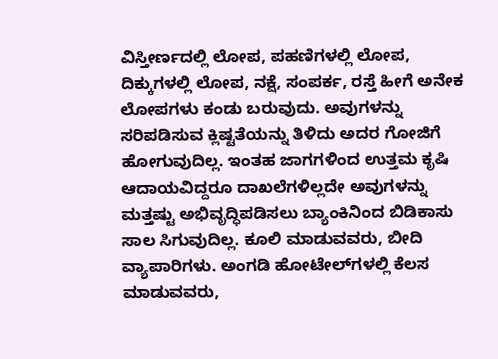ವಿಸ್ತೀರ್ಣದಲ್ಲಿ ಲೋಪ, ಪಹಣಿಗಳಲ್ಲಿ ಲೋಪ, ದಿಕ್ಕುಗಳಲ್ಲಿ ಲೋಪ, ನಕ್ಷೆ, ಸಂಪರ್ಕ, ರಸ್ತೆ ಹೀಗೆ ಅನೇಕ ಲೋಪಗಳು ಕಂಡು ಬರುವುದು. ಅವುಗಳನ್ನು ಸರಿಪಡಿಸುವ ಕ್ಲಿಷ್ಟತೆಯನ್ನು ತಿಳಿದು ಅದರ ಗೋಜಿಗೆ ಹೋಗುವುದಿಲ್ಲ. ಇಂತಹ ಜಾಗಗಳಿಂದ ಉತ್ತಮ ಕೃಷಿ ಆದಾಯವಿದ್ದರೂ ದಾಖಲೆಗಳಿಲ್ಲದೇ ಅವುಗಳನ್ನು ಮತ್ತಷ್ಟು ಅಭಿವೃದ್ಧಿಪಡಿಸಲು ಬ್ಯಾಂಕಿನಿಂದ ಬಿಡಿಕಾಸು ಸಾಲ ಸಿಗುವುದಿಲ್ಲ. ಕೂಲಿ ಮಾಡುವವರು, ಬೀದಿ ವ್ಯಾಪಾರಿಗಳು. ಅಂಗಡಿ ಹೋಟೇಲ್‌ಗಳಲ್ಲಿ ಕೆಲಸ ಮಾಡುವವರು,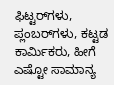ಫಿಟ್ಟರ್‌ಗಳು, ಪ್ಲಂಬರ್‌ಗಳು, ಕಟ್ಟಡ ಕಾರ್ಮಿಕರು, ಹೀಗೆ ಎಷ್ಟೋ ಸಾಮಾನ್ಯ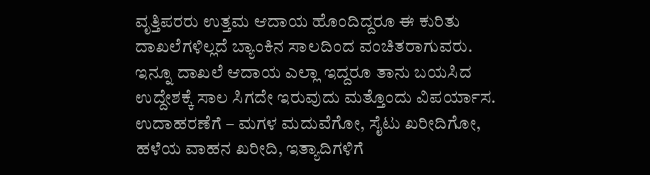ವೃತ್ತಿಪರರು ಉತ್ತಮ ಆದಾಯ ಹೊಂದಿದ್ದರೂ ಈ ಕುರಿತು ದಾಖಲೆಗಳಿಲ್ಲದೆ ಬ್ಯಾಂಕಿನ ಸಾಲದಿಂದ ವಂಚಿತರಾಗುವರು. ಇನ್ನೂ ದಾಖಲೆ ಆದಾಯ ಎಲ್ಲಾ ಇದ್ದರೂ ತಾನು ಬಯಸಿದ ಉದ್ದೇಶಕ್ಕೆ ಸಾಲ ಸಿಗದೇ ಇರುವುದು ಮತ್ತೊಂದು ವಿಪರ್ಯಾಸ. ಉದಾಹರಣೆಗೆ – ಮಗಳ ಮದುವೆಗೋ, ಸೈಟು ಖರೀದಿಗೋ, ಹಳೆಯ ವಾಹನ ಖರೀದಿ, ಇತ್ಯಾದಿಗಳಿಗೆ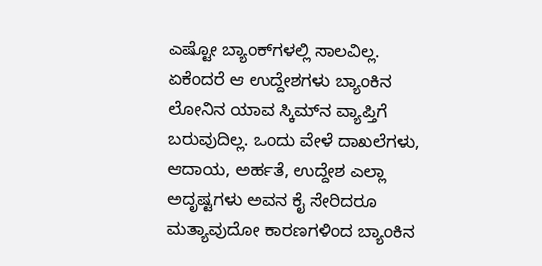ಎಷ್ಟೋ ಬ್ಯಾಂಕ್‌ಗಳಲ್ಲಿ ಸಾಲವಿಲ್ಲ. ಏಕೆಂದರೆ ಆ ಉದ್ದೇಶಗಳು ಬ್ಯಾಂಕಿನ ಲೋನಿನ ಯಾವ ಸ್ಕಿಮ್‌ನ ವ್ಯಾಪ್ತಿಗೆ ಬರುವುದಿಲ್ಲ. ಒಂದು ವೇಳೆ ದಾಖಲೆಗಳು, ಆದಾಯ, ಅರ್ಹತೆ, ಉದ್ದೇಶ ಎಲ್ಲಾ ಅದೃಷ್ಟಗಳು ಅವನ ಕೈ ಸೇರಿದರೂ ಮತ್ಯಾವುದೋ ಕಾರಣಗಳಿಂದ ಬ್ಯಾಂಕಿನ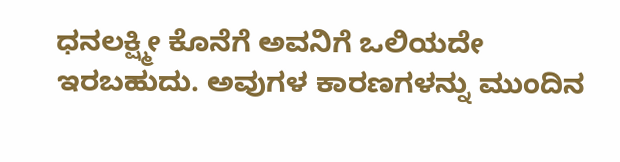ಧನಲಕ್ಷ್ಮೀ ಕೊನೆಗೆ ಅವನಿಗೆ ಒಲಿಯದೇ ಇರಬಹುದು. ಅವುಗಳ ಕಾರಣಗಳನ್ನು ಮುಂದಿನ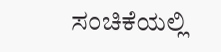ಸಂಚಿಕೆಯಲ್ಲಿ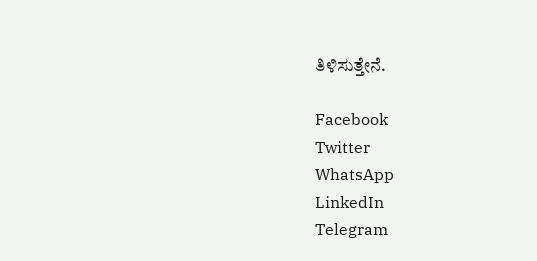ತಿಳಿಸುತ್ತೇನೆ.

Facebook
Twitter
WhatsApp
LinkedIn
Telegram